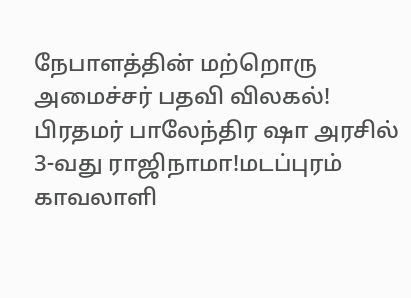நேபாளத்தின் மற்றொரு அமைச்சர் பதவி விலகல்! பிரதமர் பாலேந்திர ஷா அரசில் 3-வது ராஜிநாமா!மடப்புரம் காவலாளி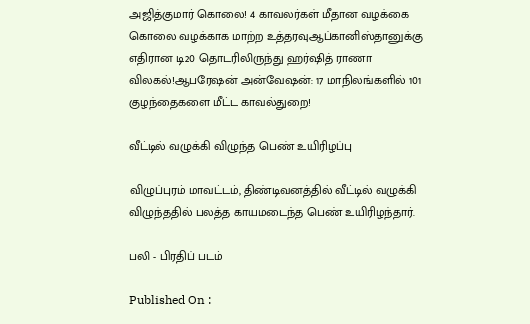அஜித்குமார் கொலை! 4 காவலர்கள் மீதான வழக்கை கொலை வழக்காக மாற்ற உத்தரவுஆப்கானிஸ்தானுக்கு எதிரான டி20 தொடரிலிருந்து ஹர்ஷித் ராணா விலகல்!ஆபரேஷன் அன்வேஷன்: 17 மாநிலங்களில் 101 குழந்தைகளை மீட்ட காவல்துறை!

வீட்டில் வழுக்கி விழுந்த பெண் உயிரிழப்பு

விழுப்புரம் மாவட்டம், திண்டிவனத்தில் வீட்டில் வழுக்கி விழுந்ததில் பலத்த காயமடைந்த பெண் உயிரிழந்தார்.

பலி - பிரதிப் படம்

Published On :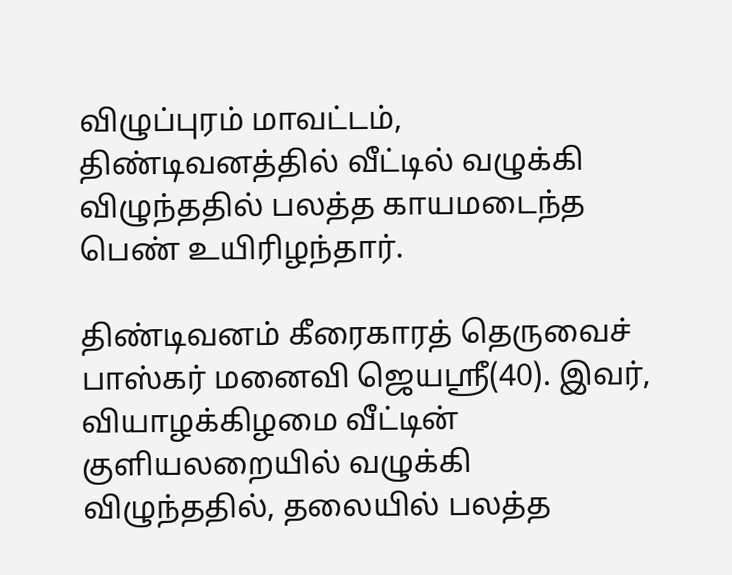விழுப்புரம் மாவட்டம், திண்டிவனத்தில் வீட்டில் வழுக்கி விழுந்ததில் பலத்த காயமடைந்த பெண் உயிரிழந்தார்.

திண்டிவனம் கீரைகாரத் தெருவைச் பாஸ்கர் மனைவி ஜெயஸ்ரீ(40). இவர், வியாழக்கிழமை வீட்டின் குளியலறையில் வழுக்கி விழுந்ததில், தலையில் பலத்த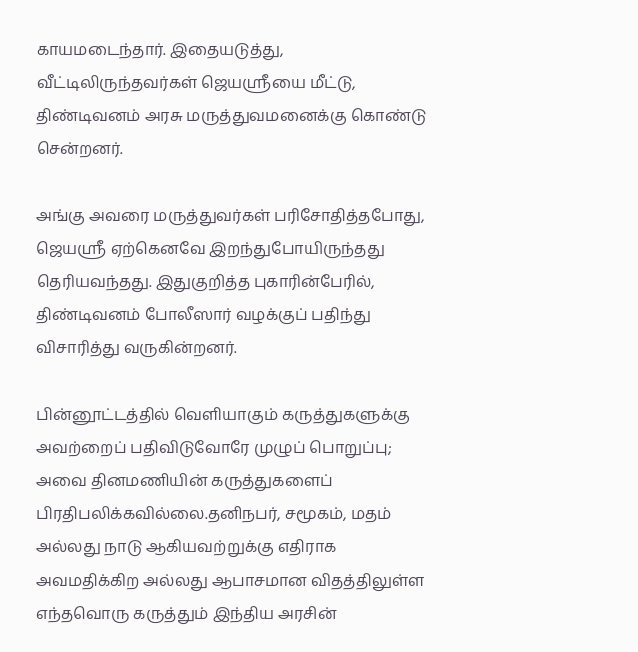காயமடைந்தார். இதையடுத்து, வீட்டிலிருந்தவர்கள் ஜெயஸ்ரீயை மீட்டு, திண்டிவனம் அரசு மருத்துவமனைக்கு கொண்டு சென்றனர்.

அங்கு அவரை மருத்துவர்கள் பரிசோதித்தபோது, ஜெயஸ்ரீ ஏற்கெனவே இறந்துபோயிருந்தது தெரியவந்தது. இதுகுறித்த புகாரின்பேரில், திண்டிவனம் போலீஸார் வழக்குப் பதிந்து விசாரித்து வருகின்றனர்.

பின்னூட்டத்தில் வெளியாகும் கருத்துகளுக்கு அவற்றைப் பதிவிடுவோரே முழுப் பொறுப்பு; அவை தினமணியின் கருத்துகளைப் பிரதிபலிக்கவில்லை.தனிநபர், சமூகம், மதம் அல்லது நாடு ஆகியவற்றுக்கு எதிராக அவமதிக்கிற அல்லது ஆபாசமான விதத்திலுள்ள எந்தவொரு கருத்தும் இந்திய அரசின்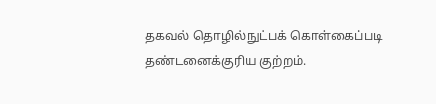தகவல் தொழில்நுட்பக் கொள்கைப்படி தண்டனைக்குரிய குற்றம்.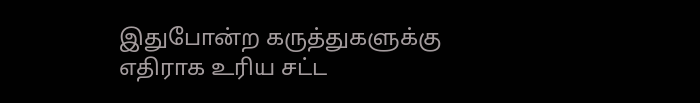இதுபோன்ற கருத்துகளுக்கு எதிராக உரிய சட்ட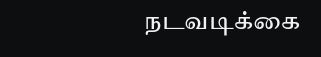நடவடிக்கை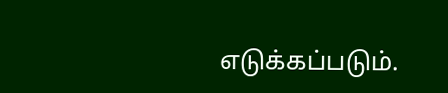எடுக்கப்படும்.